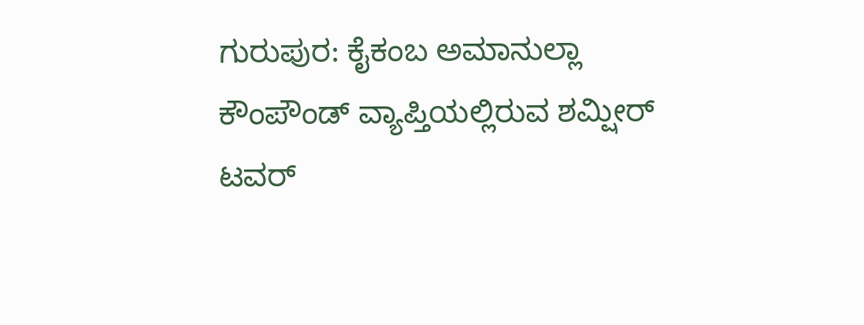ಗುರುಪುರ: ಕೈಕಂಬ ಅಮಾನುಲ್ಲಾ ಕೌಂಪೌಂಡ್ ವ್ಯಾಪ್ತಿಯಲ್ಲಿರುವ ಶಮ್ಷೀರ್ ಟವರ್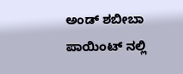ಅಂಡ್ ಶಬೀಬಾ ಪಾಯಿಂಟ್ ನಲ್ಲಿ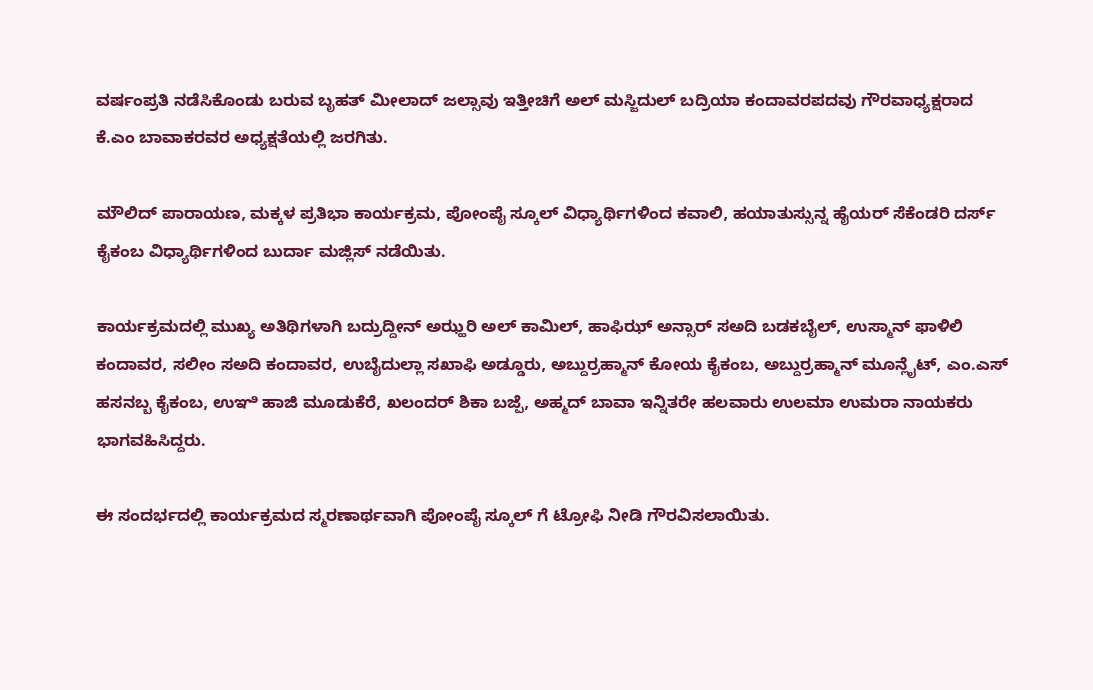ವರ್ಷಂಪ್ರತಿ ನಡೆಸಿಕೊಂಡು ಬರುವ ಬೃಹತ್ ಮೀಲಾದ್ ಜಲ್ಸಾವು ಇತ್ತೀಚಿಗೆ ಅಲ್ ಮಸ್ಜಿದುಲ್ ಬದ್ರಿಯಾ ಕಂದಾವರಪದವು ಗೌರವಾಧ್ಯಕ್ಷರಾದ ಕೆ.ಎಂ ಬಾವಾಕರವರ ಅಧ್ಯಕ್ಷತೆಯಲ್ಲಿ ಜರಗಿತು.

ಮೌಲಿದ್ ಪಾರಾಯಣ, ಮಕ್ಕಳ ಪ್ರತಿಭಾ ಕಾರ್ಯಕ್ರಮ, ಪೋಂಪೈ ಸ್ಕೂಲ್ ವಿಧ್ಯಾರ್ಥಿಗಳಿಂದ ಕವಾಲಿ, ಹಯಾತುಸ್ಸುನ್ನ ಹೈಯರ್ ಸೆಕೆಂಡರಿ ದರ್ಸ್ ಕೈಕಂಬ ವಿಧ್ಯಾರ್ಥಿಗಳಿಂದ ಬುರ್ದಾ ಮಜ್ಲಿಸ್ ನಡೆಯಿತು.

ಕಾರ್ಯಕ್ರಮದಲ್ಲಿ ಮುಖ್ಯ ಅತಿಥಿಗಳಾಗಿ ಬದ್ರುದ್ದೀನ್ ಅಝ್ಹರಿ ಅಲ್ ಕಾಮಿಲ್, ಹಾಫಿಝ್ ಅನ್ಸಾರ್ ಸಅದಿ ಬಡಕಬೈಲ್, ಉಸ್ಮಾನ್ ಫಾಳಿಲಿ ಕಂದಾವರ, ಸಲೀಂ ಸಅದಿ ಕಂದಾವರ, ಉಬೈದುಲ್ಲಾ ಸಖಾಫಿ ಅಡ್ಡೂರು, ಅಬ್ದುರ್ರಹ್ಮಾನ್ ಕೋಯ ಕೈಕಂಬ, ಅಬ್ದುರ್ರಹ್ಮಾನ್ ಮೂನ್ಲೈಟ್, ಎಂ.ಎಸ್ ಹಸನಬ್ಬ ಕೈಕಂಬ, ಉಞಿ ಹಾಜಿ ಮೂಡುಕೆರೆ, ಖಲಂದರ್ ಶಿಕಾ ಬಜ್ಪೆ, ಅಹ್ಮದ್ ಬಾವಾ ಇನ್ನಿತರೇ ಹಲವಾರು ಉಲಮಾ ಉಮರಾ ನಾಯಕರು ಭಾಗವಹಿಸಿದ್ದರು.

ಈ ಸಂದರ್ಭದಲ್ಲಿ ಕಾರ್ಯಕ್ರಮದ ಸ್ಮರಣಾರ್ಥವಾಗಿ ಪೋಂಪೈ ಸ್ಕೂಲ್ ಗೆ ಟ್ರೋಫಿ ನೀಡಿ ಗೌರವಿಸಲಾಯಿತು.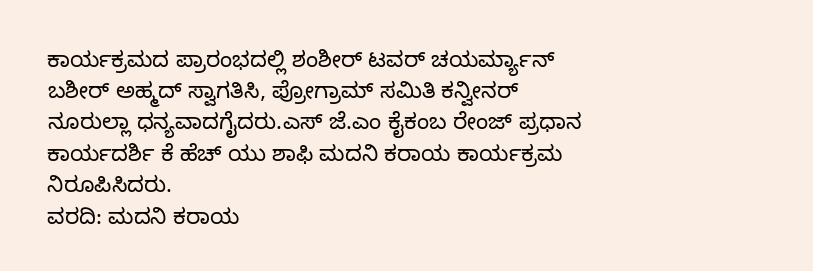ಕಾರ್ಯಕ್ರಮದ ಪ್ರಾರಂಭದಲ್ಲಿ ಶಂಶೀರ್ ಟವರ್ ಚಯರ್ಮ್ಯಾನ್ ಬಶೀರ್ ಅಹ್ಮದ್ ಸ್ವಾಗತಿಸಿ, ಪ್ರೋಗ್ರಾಮ್ ಸಮಿತಿ ಕನ್ವೀನರ್ ನೂರುಲ್ಲಾ ಧನ್ಯವಾದಗೈದರು.ಎಸ್ ಜೆ.ಎಂ ಕೈಕಂಬ ರೇಂಜ್ ಪ್ರಧಾನ ಕಾರ್ಯದರ್ಶಿ ಕೆ ಹೆಚ್ ಯು ಶಾಫಿ ಮದನಿ ಕರಾಯ ಕಾರ್ಯಕ್ರಮ ನಿರೂಪಿಸಿದರು.
ವರದಿ: ಮದನಿ ಕರಾಯ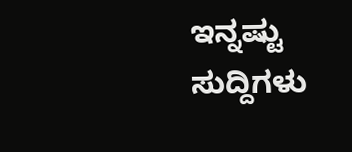ಇನ್ನಷ್ಟು ಸುದ್ದಿಗಳು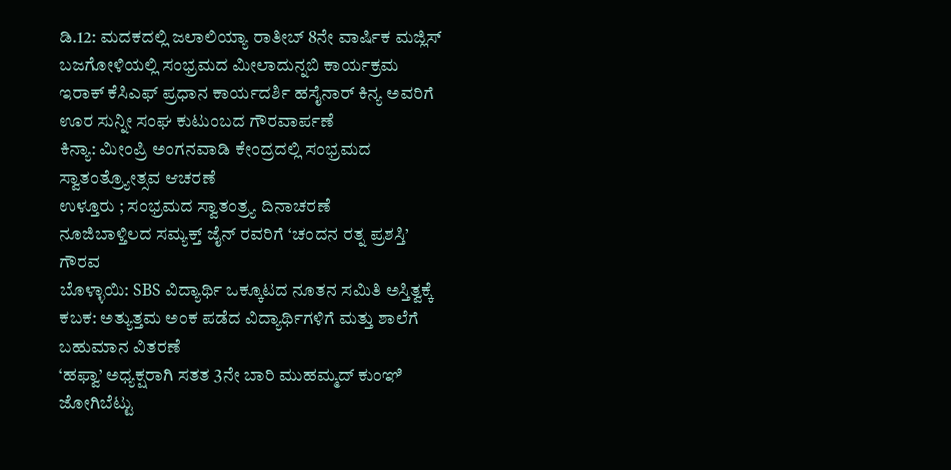ಡಿ.12: ಮದಕದಲ್ಲಿ ಜಲಾಲಿಯ್ಯಾ ರಾತೀಬ್ 8ನೇ ವಾರ್ಷಿಕ ಮಜ್ಲಿಸ್
ಬಜಗೋಳಿಯಲ್ಲಿ ಸಂಭ್ರಮದ ಮೀಲಾದುನ್ನಬಿ ಕಾರ್ಯಕ್ರಮ
ಇರಾಕ್ ಕೆಸಿಎಫ್ ಪ್ರಧಾನ ಕಾರ್ಯದರ್ಶಿ ಹಸೈನಾರ್ ಕಿನ್ಯ ಅವರಿಗೆ ಊರ ಸುನ್ನೀ ಸಂಘ ಕುಟುಂಬದ ಗೌರವಾರ್ಪಣೆ
ಕಿನ್ಯಾ: ಮೀಂಪ್ರಿ ಅಂಗನವಾಡಿ ಕೇಂದ್ರದಲ್ಲಿ ಸಂಭ್ರಮದ ಸ್ವಾತಂತ್ರ್ಯೋತ್ಸವ ಆಚರಣೆ
ಉಳ್ತೂರು ; ಸಂಭ್ರಮದ ಸ್ವಾತಂತ್ರ್ಯ ದಿನಾಚರಣೆ
ನೂಜಿಬಾಳ್ತಿಲದ ಸಮ್ಯಕ್ತ್ ಜೈನ್ ರವರಿಗೆ ‘ಚಂದನ ರತ್ನ ಪ್ರಶಸ್ತಿ’ ಗೌರವ
ಬೊಳ್ಳಾಯಿ: SBS ವಿದ್ಯಾರ್ಥಿ ಒಕ್ಕೂಟದ ನೂತನ ಸಮಿತಿ ಅಸ್ತಿತ್ವಕ್ಕೆ
ಕಬಕ: ಅತ್ಯುತ್ತಮ ಅಂಕ ಪಡೆದ ವಿದ್ಯಾರ್ಥಿಗಳಿಗೆ ಮತ್ತು ಶಾಲೆಗೆ ಬಹುಮಾನ ವಿತರಣೆ
‘ಹಫ್ವಾ’ ಅಧ್ಯಕ್ಷರಾಗಿ ಸತತ 3ನೇ ಬಾರಿ ಮುಹಮ್ಮದ್ ಕುಂಞಿ ಜೋಗಿಬೆಟ್ಟು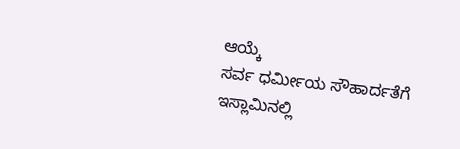ಆಯ್ಕೆ
ಸರ್ವ ಧರ್ಮೀಯ ಸೌಹಾರ್ದತೆಗೆ ಇಸ್ಲಾಮಿನಲ್ಲಿ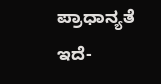ಪ್ರಾಧಾನ್ಯತೆ ಇದೆ-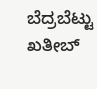ಬೆದ್ರಬೆಟ್ಟು ಖತೀಬ್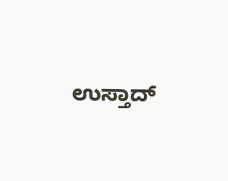ಉಸ್ತಾದ್